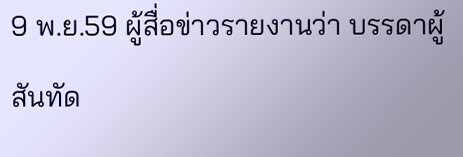9 พ.ย.59 ผู้สื่อข่าวรายงานว่า บรรดาผู้สันทัด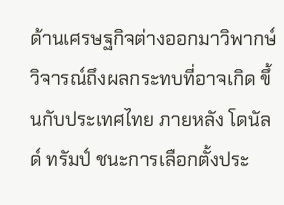ด้านเศรษฐกิจต่างออกมาวิพากษ์วิจารณ์ถึงผลกระทบที่อาจเกิด ขึ้นกับประเทศไทย ภายหลัง โดนัลด์ ทรัมป์ ชนะการเลือกตั้งประ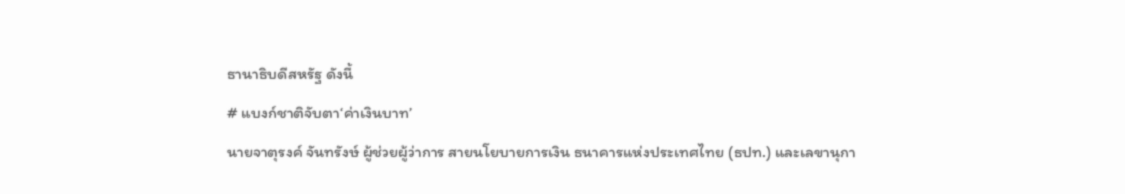ธานาธิบดีสหรัฐ ดังนี้
# แบงก์ชาติจับตา‘ค่าเงินบาท’
นายจาตุรงค์ จันทรังษ์ ผู้ช่วยผู้ว่าการ สายนโยบายการเงิน ธนาคารแห่งประเทศไทย (ธปท.) และเลขานุกา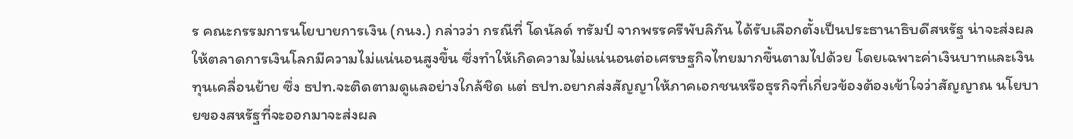ร คณะกรรมการนโยบายการเงิน (กนง.) กล่าวว่า กรณีที่ โดนัลด์ ทรัมป์ จากพรรครีพับลิกัน ได้รับเลือกตั้งเป็นประธานาธิบดีสหรัฐ น่าจะส่งผลให้ตลาดการเงินโลกมีความไม่แน่นอนสูงขึ้น ซึ่งทำให้เกิดความไม่แน่นอนต่อเศรษฐกิจไทยมากขึ้นตามไปด้วย โดยเฉพาะค่าเงินบาทและเงินทุนเคลื่อนย้าย ซึ่ง ธปท.จะติดตามดูแลอย่างใกล้ชิด แต่ ธปท.อยากส่งสัญญาให้ภาคเอกชนหรือธุรกิจที่เกี่ยวข้องต้องเข้าใจว่าสัญญาณ นโยบายของสหรัฐที่จะออกมาจะส่งผล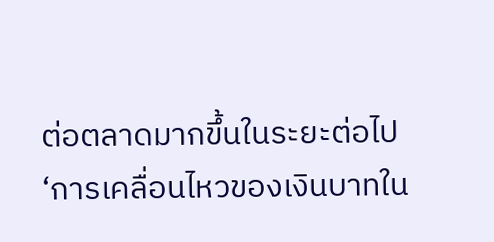ต่อตลาดมากขึ้นในระยะต่อไป
‘การเคลื่อนไหวของเงินบาทใน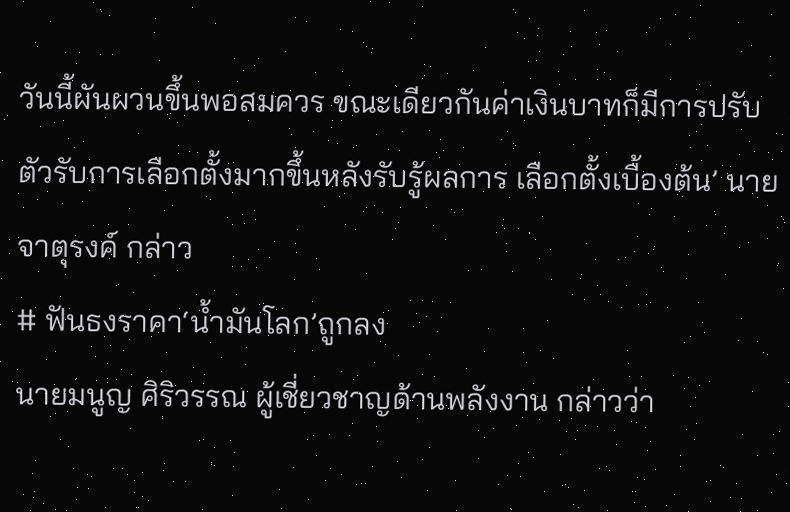วันนี้ผันผวนขึ้นพอสมควร ขณะเดียวกันค่าเงินบาทก็มีการปรับตัวรับการเลือกตั้งมากขึ้นหลังรับรู้ผลการ เลือกตั้งเบื้องต้น’ นายจาตุรงค์ กล่าว
# ฟันธงราคา‘น้ำมันโลก’ถูกลง
นายมนูญ ศิริวรรณ ผู้เชี่ยวชาญด้านพลังงาน กล่าวว่า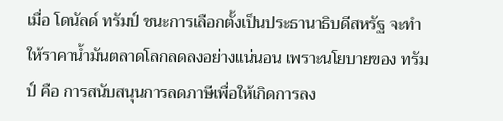เมื่อ โดนัลด์ ทรัมป์ ชนะการเลือกตั้งเป็นประธานาธิบดีสหรัฐ จะทำให้ราคาน้ำมันตลาดโลกลดลงอย่างแน่นอน เพราะนโยบายของ ทรัมป์ คือ การสนับสนุนการลดภาษีเพื่อให้เกิดการลง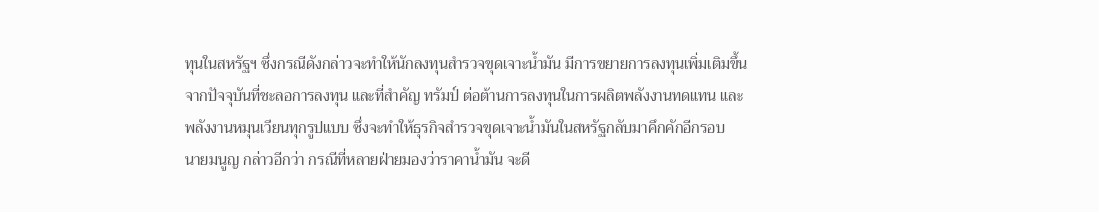ทุนในสหรัฐฯ ซึ่งกรณีดังกล่าวจะทำให้นักลงทุนสำรวจขุดเจาะน้ำมัน มีการขยายการลงทุนเพิ่มเติมขึ้นจากปัจจุบันที่ชะลอการลงทุน และที่สำคัญ ทรัมป์ ต่อต้านการลงทุนในการผลิตพลังงานทดแทน และพลังงานหมุนเวียนทุกรูปแบบ ซึ่งจะทำให้ธุรกิจสำรวจขุดเจาะน้ำมันในสหรัฐกลับมาคึกคักอีกรอบ
นายมนูญ กล่าวอีกว่า กรณีที่หลายฝ่ายมองว่าราคาน้ำมัน จะดี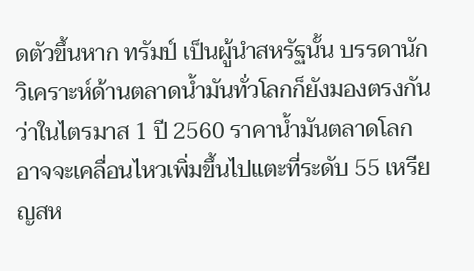ดตัวขึ้นหาก ทรัมป์ เป็นผู้นำสหรัฐนั้น บรรดานักวิเคราะห์ด้านตลาดน้ำมันทั่วโลกก็ยังมองตรงกันว่าในไตรมาส 1 ปี 2560 ราคาน้ำมันตลาดโลกอาจจะเคลื่อนไหวเพิ่มขึ้นไปแตะที่ระดับ 55 เหรียญสห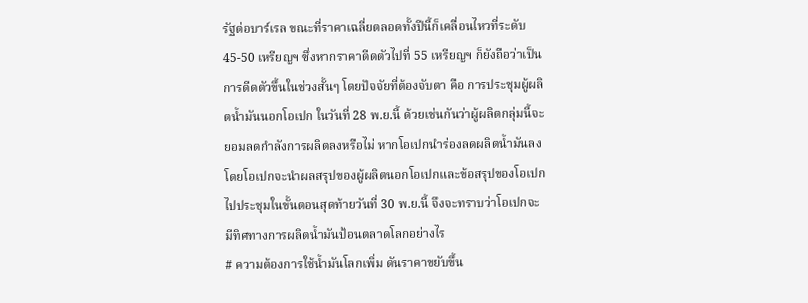รัฐต่อบาร์เรล ขณะที่ราคาเฉลี่ยตลอดทั้งปีนี้ก็เคลื่อนไหวที่ระดับ 45-50 เหรียญฯ ซึ่งหากราคาดีดตัวไปที่ 55 เหรียญฯ ก็ยังถือว่าเป็นการดีดตัวขึ้นในช่วงสั้นๆ โดยปัจจัยที่ต้องจับตา คือ การประชุมผู้ผลิตน้ำมันนอกโอเปก ในวันที่ 28 พ.ย.นี้ ด้วยเช่นกันว่าผู้ผลิตกลุ่มนี้จะยอมลดกำลังการผลิตลงหรือไม่ หากโอเปกนำร่องลดผลิตน้ำมันลง โดยโอเปกจะนำผลสรุปของผู้ผลิตนอกโอเปกและข้อสรุปของโอเปก ไปประชุมในขั้นตอนสุดท้ายวันที่ 30 พ.ย.นี้ จึงจะทราบว่าโอเปกจะมีทิศทางการผลิตน้ำมันป้อนตลาดโลกอย่างไร
# ความต้องการใช้น้ำมันโลกเพิ่ม ดันราคาขยับขึ้น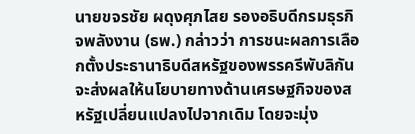นายขจรชัย ผดุงศุภไสย รองอธิบดีกรมธุรกิจพลังงาน (ธพ.) กล่าวว่า การชนะผลการเลือกตั้งประธานาธิบดีสหรัฐของพรรครีพับลิกัน จะส่งผลให้นโยบายทางด้านเศรษฐกิจของสหรัฐเปลี่ยนแปลงไปจากเดิม โดยจะมุ่ง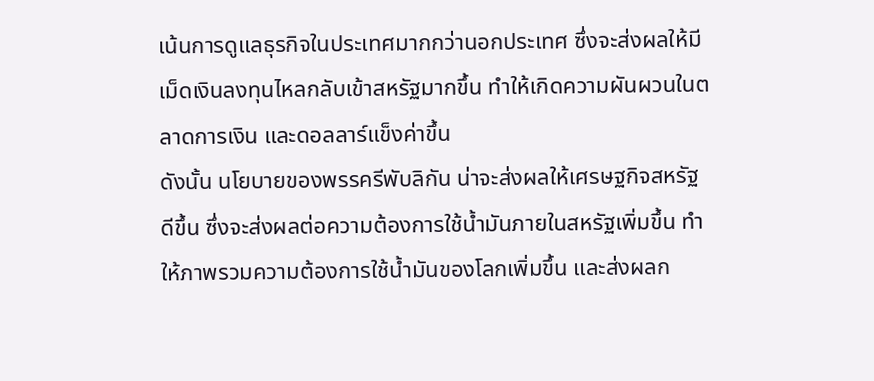เน้นการดูแลธุรกิจในประเทศมากกว่านอกประเทศ ซึ่งจะส่งผลให้มีเม็ดเงินลงทุนไหลกลับเข้าสหรัฐมากขึ้น ทำให้เกิดความผันผวนในตลาดการเงิน และดอลลาร์แข็งค่าขึ้น
ดังนั้น นโยบายของพรรครีพับลิกัน น่าจะส่งผลให้เศรษฐกิจสหรัฐดีขึ้น ซึ่งจะส่งผลต่อความต้องการใช้น้ำมันภายในสหรัฐเพิ่มขึ้น ทำให้ภาพรวมความต้องการใช้น้ำมันของโลกเพิ่มขึ้น และส่งผลก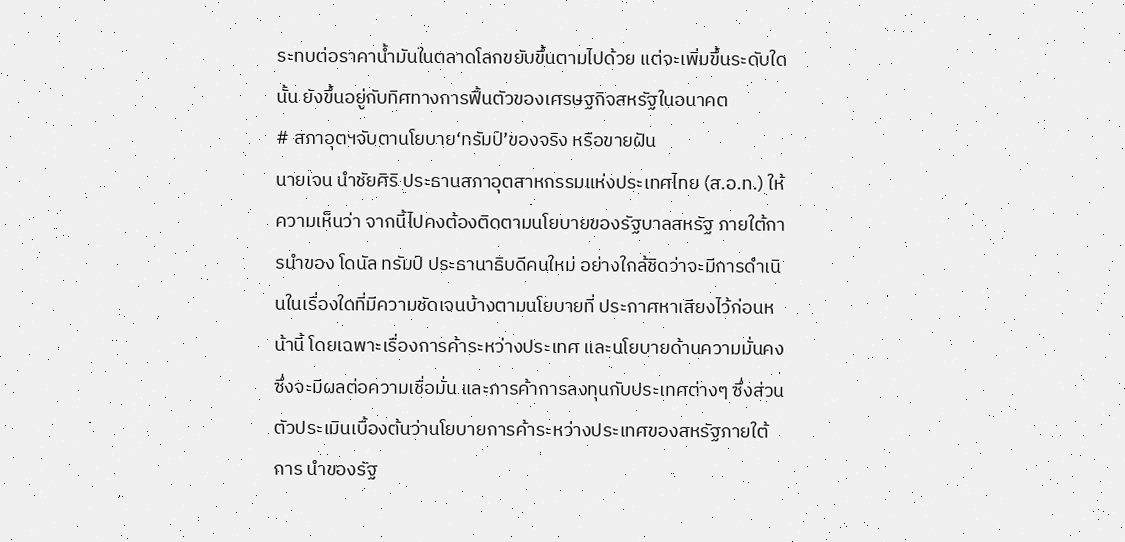ระทบต่อราคาน้ำมันในตลาดโลกขยับขึ้นตามไปด้วย แต่จะเพิ่มขึ้นระดับใดนั้น ยังขึ้นอยู่กับทิศทางการฟื้นตัวของเศรษฐกิจสหรัฐในอนาคต
# สภาอุตฯจับตานโยบาย‘ทรัมป์’ของจริง หรือขายฝัน
นายเจน นำชัยศิริ ประธานสภาอุตสาหกรรมแห่งประเทศไทย (ส.อ.ท.) ให้ความเห็นว่า จากนี้ไปคงต้องติดตามนโยบายของรัฐบาลสหรัฐ ภายใต้การนำของ โดนัล ทรัมป์ ประธานาธิบดีคนใหม่ อย่างใกล้ชิดว่าจะมีการดำเนินในเรื่องใดที่มีความชัดเจนบ้างตามนโยบายที่ ประกาศหาเสียงไว้ก่อนหน้านี้ โดยเฉพาะเรื่องการค้าระหว่างประเทศ และนโยบายด้านความมั่นคง ซึ่งจะมีผลต่อความเชื่อมั่น และการค้าการลงทุนกับประเทศต่างๆ ซึ่งส่วนตัวประเมินเบื้องต้นว่านโยบายการค้าระหว่างประเทศของสหรัฐภายใต้การ นำของรัฐ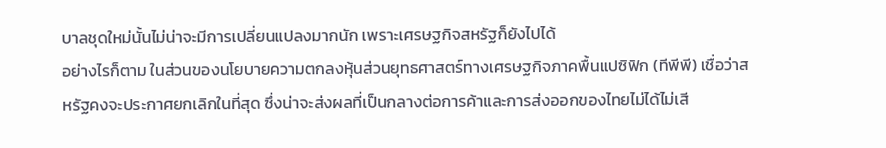บาลชุดใหม่นั้นไม่น่าจะมีการเปลี่ยนแปลงมากนัก เพราะเศรษฐกิจสหรัฐก็ยังไปได้
อย่างไรก็ตาม ในส่วนของนโยบายความตกลงหุ้นส่วนยุทธศาสตร์ทางเศรษฐกิจภาคพื้นแปซิฟิก (ทีพีพี) เชื่อว่าสหรัฐคงจะประกาศยกเลิกในที่สุด ซึ่งน่าจะส่งผลที่เป็นกลางต่อการค้าและการส่งออกของไทยไม่ได้ไม่เสี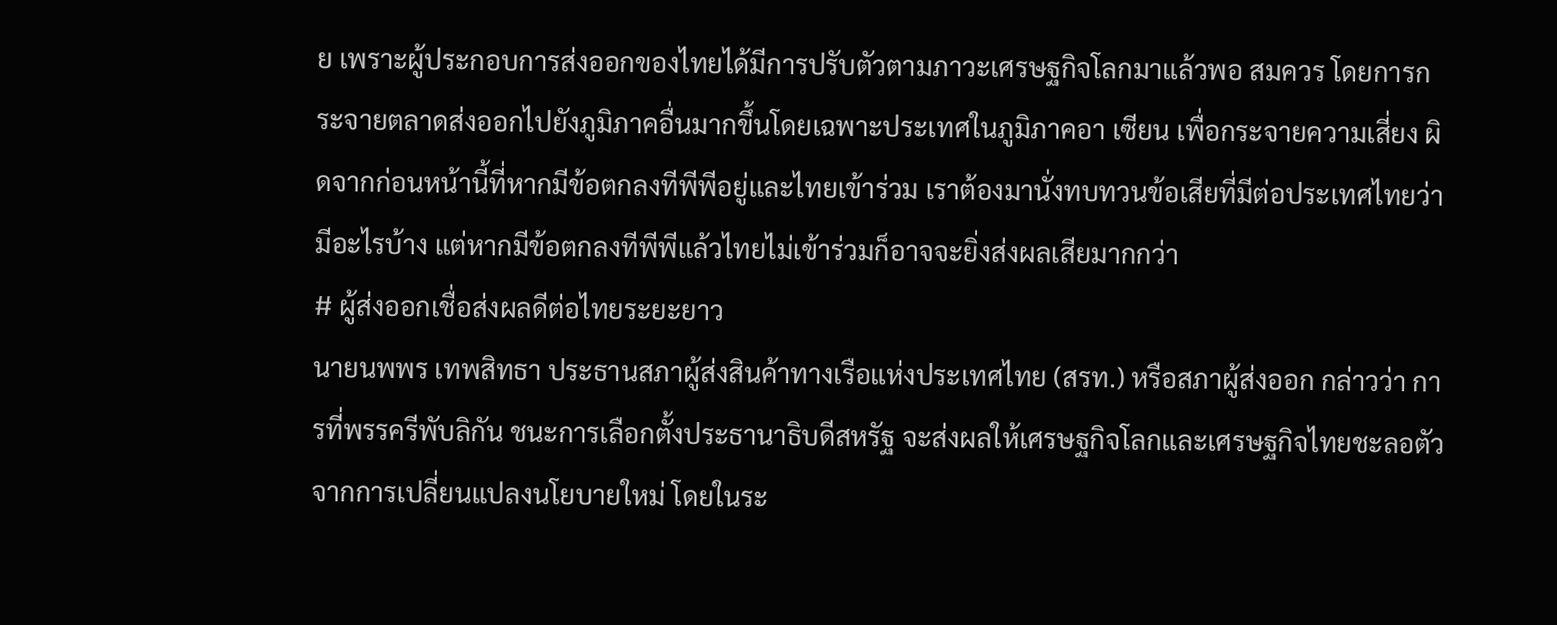ย เพราะผู้ประกอบการส่งออกของไทยได้มีการปรับตัวตามภาวะเศรษฐกิจโลกมาแล้วพอ สมควร โดยการกระจายตลาดส่งออกไปยังภูมิภาคอื่นมากขึ้นโดยเฉพาะประเทศในภูมิภาคอา เซียน เพื่อกระจายความเสี่ยง ผิดจากก่อนหน้านี้ที่หากมีข้อตกลงทีพีพีอยู่และไทยเข้าร่วม เราต้องมานั่งทบทวนข้อเสียที่มีต่อประเทศไทยว่ามีอะไรบ้าง แต่หากมีข้อตกลงทีพีพีแล้วไทยไม่เข้าร่วมก็อาจจะยิ่งส่งผลเสียมากกว่า
# ผู้ส่งออกเชื่อส่งผลดีต่อไทยระยะยาว
นายนพพร เทพสิทธา ประธานสภาผู้ส่งสินค้าทางเรือแห่งประเทศไทย (สรท.) หรือสภาผู้ส่งออก กล่าวว่า การที่พรรครีพับลิกัน ชนะการเลือกตั้งประธานาธิบดีสหรัฐ จะส่งผลให้เศรษฐกิจโลกและเศรษฐกิจไทยชะลอตัวจากการเปลี่ยนแปลงนโยบายใหม่ โดยในระ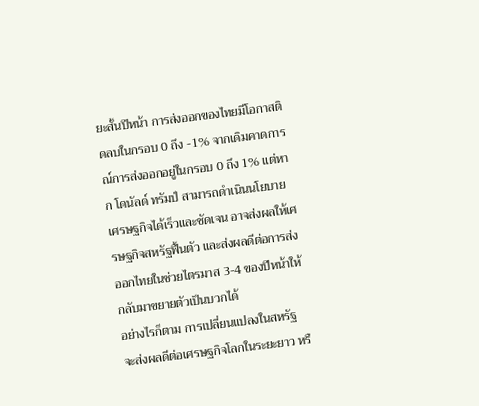ยะสั้นปีหน้า การส่งออกของไทยมีโอกาสติดลบในกรอบ 0 ถึง -1% จากเดิมคาดการณ์การส่งออกอยู่ในกรอบ 0 ถึง 1% แต่หาก โดนัลด์ ทรัมป์ สามารถดำเนินนโยบายเศรษฐกิจได้เร็วและชัดเจน อาจส่งผลให้เศรษฐกิจสหรัฐฟื้นตัว และส่งผลดีต่อการส่งออกไทยในช่วยไตรมาส 3-4 ของปีหน้าให้กลับมาขยายตัวเป็นบวกได้
อย่างไรก็ตาม การเปลี่ยนแปลงในสหรัฐ จะส่งผลดีต่อเศรษฐกิจโลกในระยะยาว หรื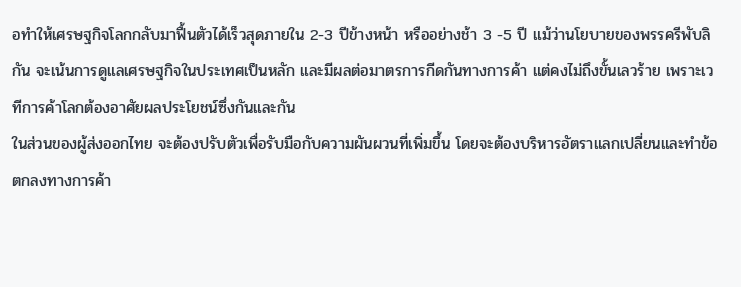อทำให้เศรษฐกิจโลกกลับมาฟื้นตัวได้เร็วสุดภายใน 2-3 ปีข้างหน้า หรืออย่างช้า 3 -5 ปี แม้ว่านโยบายของพรรครีพับลิกัน จะเน้นการดูแลเศรษฐกิจในประเทศเป็นหลัก และมีผลต่อมาตรการกีดกันทางการค้า แต่คงไม่ถึงขั้นเลวร้าย เพราะเวทีการค้าโลกต้องอาศัยผลประโยชน์ซึ่งกันและกัน
ในส่วนของผู้ส่งออกไทย จะต้องปรับตัวเพื่อรับมือกับความผันผวนที่เพิ่มขึ้น โดยจะต้องบริหารอัตราแลกเปลี่ยนและทำข้อตกลงทางการค้า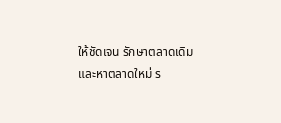ให้ชัดเจน รักษาตลาดเดิม และหาตลาดใหม่ ร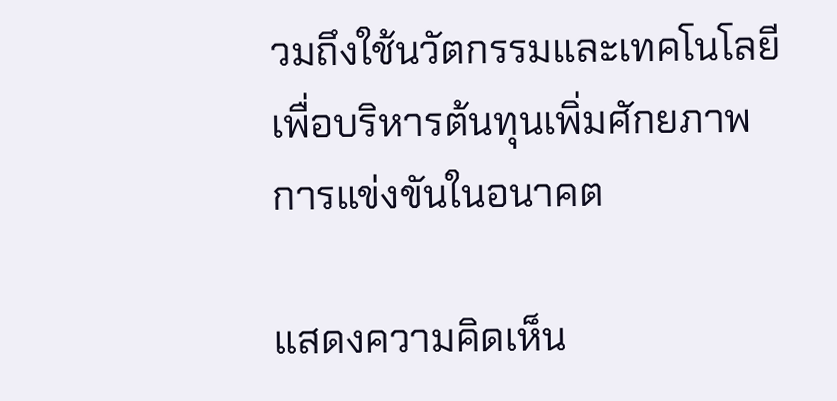วมถึงใช้นวัตกรรมและเทคโนโลยี เพื่อบริหารต้นทุนเพิ่มศักยภาพการแข่งขันในอนาคต

แสดงความคิดเห็น